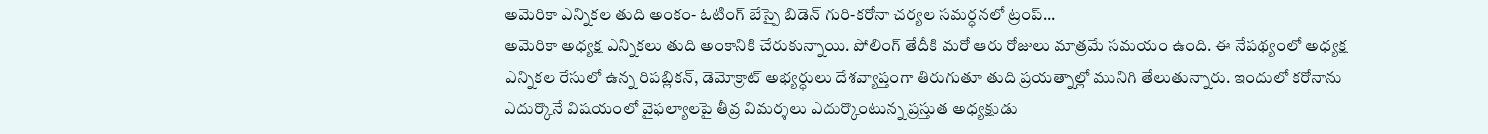అమెరికా ఎన్నికల తుది అంకం- ఓటింగ్ బేస్పై బిడెన్ గురి-కరోనా చర్యల సమర్ధనలో ట్రంప్...
అమెరికా అధ్యక్ష ఎన్నికలు తుది అంకానికి చేరుకున్నాయి. పోలింగ్ తేదీకి మరో ఆరు రోజులు మాత్రమే సమయం ఉంది. ఈ నేపథ్యంలో అధ్యక్ష ఎన్నికల రేసులో ఉన్న రిపబ్లికన్, డెమోక్రాట్ అభ్యర్ధులు దేశవ్యాప్తంగా తిరుగుతూ తుది ప్రయత్నాల్లో మునిగి తేలుతున్నారు. ఇందులో కరోనాను ఎదుర్కొనే విషయంలో వైఫల్యాలపై తీవ్ర విమర్శలు ఎదుర్కొంటున్న ప్రస్తుత అధ్యక్షుడు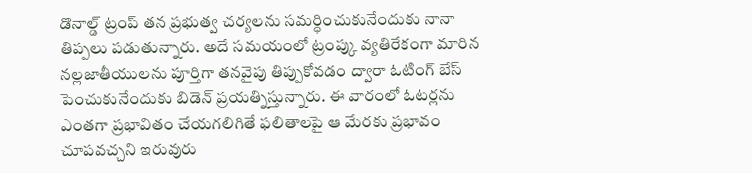డొనాల్డ్ ట్రంప్ తన ప్రభుత్వ చర్యలను సమర్ధించుకునేందుకు నానా తిప్పలు పడుతున్నారు. అదే సమయంలో ట్రంప్కు వ్యతిరేకంగా మారిన నల్లజాతీయులను పూర్తిగా తనవైపు తిప్పుకోవడం ద్వారా ఓటింగ్ బేస్ పెంచుకునేందుకు బిడెన్ ప్రయత్నిస్తున్నారు. ఈ వారంలో ఓటర్లను ఎంతగా ప్రభావితం చేయగలిగితే ఫలితాలపై ఆ మేరకు ప్రభావం చూపవచ్చని ఇరువురు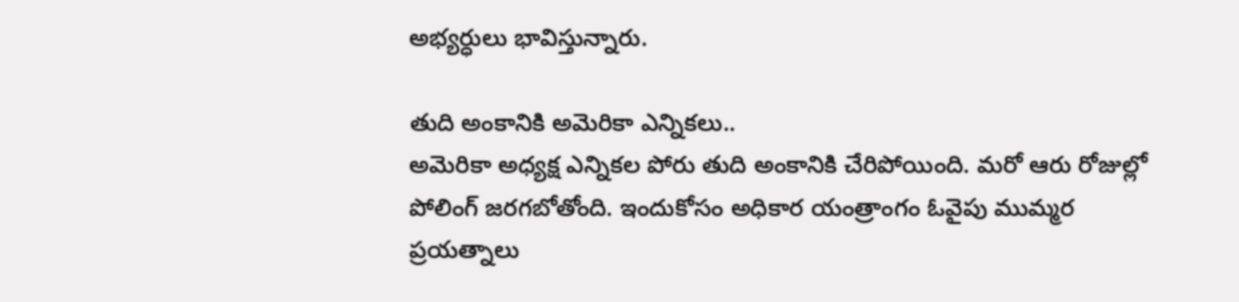అభ్యర్ధులు భావిస్తున్నారు.

తుది అంకానికి అమెరికా ఎన్నికలు..
అమెరికా అధ్యక్ష ఎన్నికల పోరు తుది అంకానికి చేరిపోయింది. మరో ఆరు రోజుల్లో పోలింగ్ జరగబోతోంది. ఇందుకోసం అధికార యంత్రాంగం ఓవైపు ముమ్మర ప్రయత్నాలు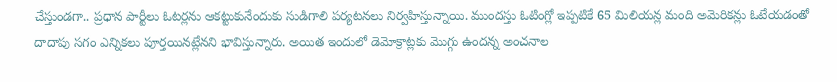చేస్తుండగా.. ప్రధాన పార్టీలు ఓటర్లను ఆకట్టుకునేందుకు సుడిగాలి పర్యటనలు నిర్వహిస్తున్నాయి. ముందస్తు ఓటింగ్లో ఇప్పటికే 65 మిలియన్ల మంది అమెరికన్లు ఓటేయడంతో దాదాపు సగం ఎన్నికలు పూర్తయినట్లేనని భావిస్తున్నారు. అయిత ఇందులో డెమోక్రాట్లకు మొగ్గు ఉందన్న అంచనాల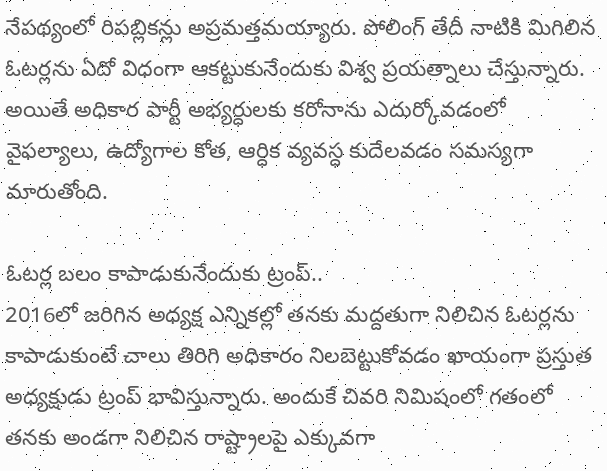నేపథ్యంలో రిపబ్లికన్లు అప్రమత్తమయ్యారు. పోలింగ్ తేదీ నాటికి మిగిలిన ఓటర్లను ఏదో విధంగా ఆకట్టుకునేందుకు విశ్వ ప్రయత్నాలు చేస్తున్నారు. అయితే అధికార పార్టీ అభ్యర్ధులకు కరోనాను ఎదుర్కోవడంలో వైఫల్యాలు, ఉద్యోగాల కోత, ఆర్ధిక వ్యవస్ధ కుదేలవడం సమస్యగా మారుతోంది.

ఓటర్ల బలం కాపాడుకునేందుకు ట్రంప్..
2016లో జరిగిన అధ్యక్ష ఎన్నికల్లో తనకు మద్దతుగా నిలిచిన ఓటర్లను కాపాడుకుంటే చాలు తిరిగి అధికారం నిలబెట్టుకోవడం ఖాయంగా ప్రస్తుత అధ్యక్షుడు ట్రంప్ భావిస్తున్నారు. అందుకే చివరి నిమిషంలో గతంలో తనకు అండగా నిలిచిన రాష్ట్రాలపై ఎక్కువగా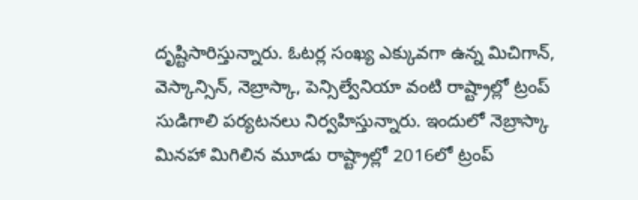దృష్టిసారిస్తున్నారు. ఓటర్ల సంఖ్య ఎక్కువగా ఉన్న మిచిగాన్, వెస్కాన్సిన్, నెబ్రాస్కా, పెన్సిల్వేనియా వంటి రాష్ట్రాల్లో ట్రంప్ సుడిగాలి పర్యటనలు నిర్వహిస్తున్నారు. ఇందులో నెబ్రాస్కా మినహా మిగిలిన మూడు రాష్ట్రాల్లో 2016లో ట్రంప్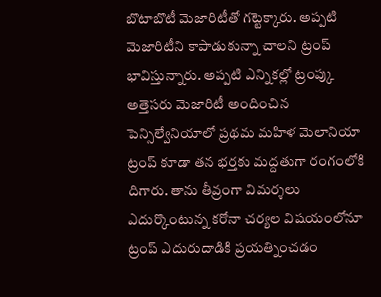బొటాబొటీ మెజారిటీతో గట్టెక్కారు. అప్పటి మెజారిటీని కాపాడుకున్నా చాలని ట్రంప్ భావిస్తున్నారు. అప్పటి ఎన్నికల్లో ట్రంప్కు అత్తెసరు మెజారిటీ అందించిన పెన్సిల్వేనియాలో ప్రథమ మహిళ మెలానియా ట్రంప్ కూడా తన భర్తకు మద్దతుగా రంగంలోకి దిగారు. తాను తీవ్రంగా విమర్శలు ఎదుర్కొంటున్న కరోనా చర్యల విషయంలోనూ ట్రంప్ ఎదురుదాడికి ప్రయత్నించడం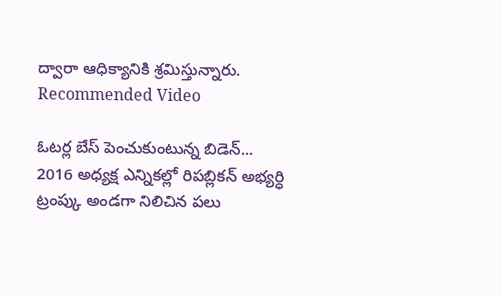ద్వారా ఆధిక్యానికి శ్రమిస్తున్నారు.
Recommended Video

ఓటర్ల బేస్ పెంచుకుంటున్న బిడెన్...
2016 అధ్యక్ష ఎన్నికల్లో రిపబ్లికన్ అభ్యర్ధి ట్రంప్కు అండగా నిలిచిన పలు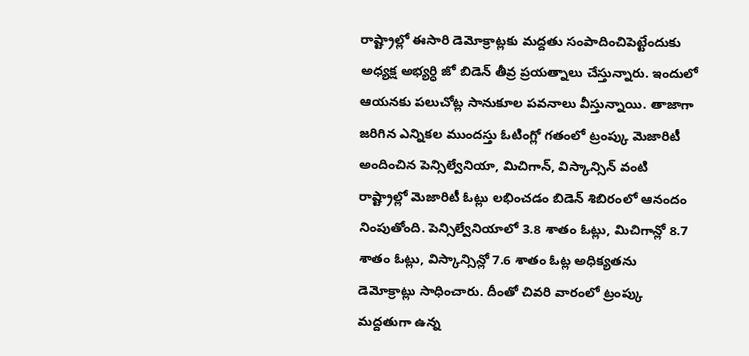రాష్ట్రాల్లో ఈసారి డెమోక్రాట్లకు మద్దతు సంపాదించిపెట్టేందుకు అధ్యక్ష అభ్యర్ధి జో బిడెన్ తీవ్ర ప్రయత్నాలు చేస్తున్నారు. ఇందులో ఆయనకు పలుచోట్ల సానుకూల పవనాలు వీస్తున్నాయి. తాజాగా జరిగిన ఎన్నికల ముందస్తు ఓటింగ్లో గతంలో ట్రంప్కు మెజారిటీ అందించిన పెన్సిల్వేనియా, మిచిగాన్, విస్కాన్సిన్ వంటి రాష్ట్రాల్లో మెజారిటీ ఓట్లు లభించడం బిడెన్ శిబిరంలో ఆనందం నింపుతోంది. పెన్సిల్వేనియాలో 3.8 శాతం ఓట్లు, మిచిగాన్లో 8.7 శాతం ఓట్లు, విస్కాన్సిన్లో 7.6 శాతం ఓట్ల అధిక్యతను డెమోక్రాట్లు సాధించారు. దీంతో చివరి వారంలో ట్రంప్కు మద్దతుగా ఉన్న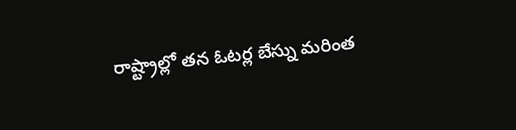రాష్ట్రాల్లో తన ఓటర్ల బేస్ను మరింత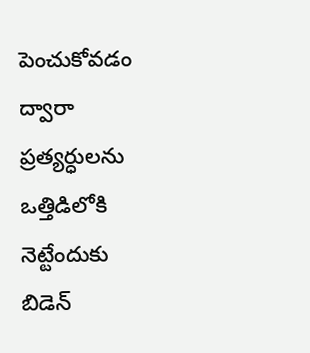పెంచుకోవడం ద్వారా ప్రత్యర్ధులను ఒత్తిడిలోకి నెట్టేందుకు బిడెన్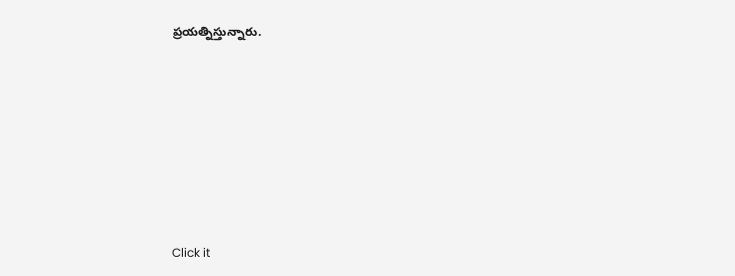ప్రయత్నిస్తున్నారు.












Click it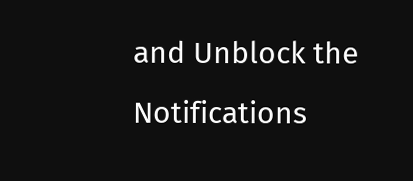and Unblock the Notifications